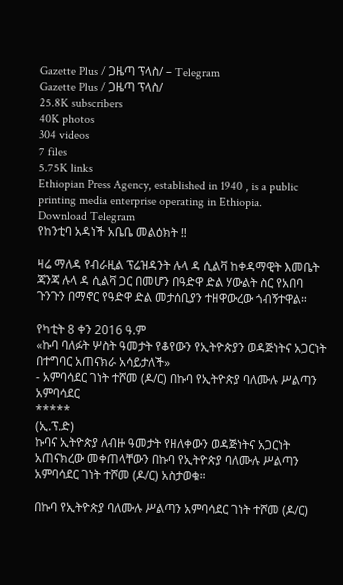Gazette Plus / ጋዜጣ ፕላስ/ – Telegram
Gazette Plus / ጋዜጣ ፕላስ/
25.8K subscribers
40K photos
304 videos
7 files
5.75K links
Ethiopian Press Agency, established in 1940 , is a public printing media enterprise operating in Ethiopia.
Download Telegram
የከንቲባ አዳነች አቤቤ መልዕክት ‼

ዛሬ ማለዳ የብራዚል ፕሬዝዳንት ሉላ ዳ ሲልቫ ከቀዳማዊት እመቤት ጃንጃ ሉላ ዳ ሲልቫ ጋር በመሆን በዓድዋ ድል ሃውልት ስር የአበባ ጉንጉን በማኖር የዓድዋ ድል መታሰቢያን ተዘዋውረው ጎብኝተዋል።

የካቲት 8 ቀን 2016 ዓ.ም
«ኩባ ባለፉት ሦስት ዓመታት የቆየውን የኢትዮጵያን ወዳጅነትና አጋርነት በተግባር አጠናክራ አሳይታለች»
- አምባሳደር ገነት ተሾመ (ዶ/ር) በኩባ የኢትዮጵያ ባለሙሉ ሥልጣን አምባሳደር
*****
(ኢ.ፕ.ድ)
ኩባና ኢትዮጵያ ለብዙ ዓመታት የዘለቀውን ወዳጅነትና አጋርነት አጠናክረው መቀጠላቸውን በኩባ የኢትዮጵያ ባለሙሉ ሥልጣን አምባሳደር ገነት ተሾመ (ዶ/ር) አስታወቁ።

በኩባ የኢትዮጵያ ባለሙሉ ሥልጣን አምባሳደር ገነት ተሾመ (ዶ/ር)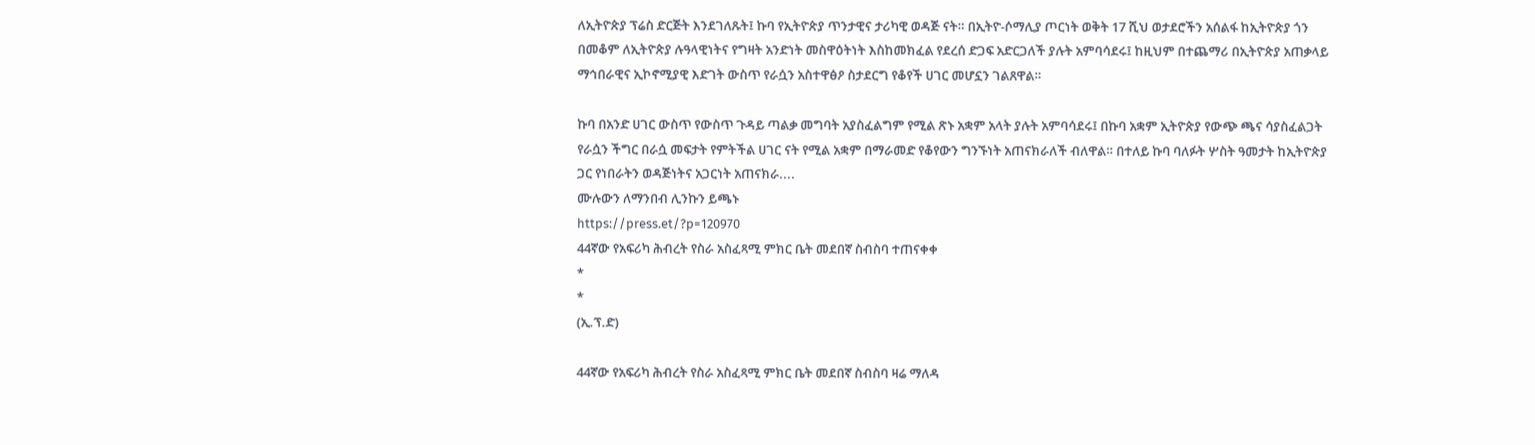ለኢትዮጵያ ፕሬስ ድርጅት እንደገለጹት፤ ኩባ የኢትዮጵያ ጥንታዊና ታሪካዊ ወዳጅ ናት። በኢትዮ-ሶማሊያ ጦርነት ወቅት 17 ሺህ ወታደሮችን አሰልፋ ከኢትዮጵያ ጎን በመቆም ለኢትዮጵያ ሉዓላዊነትና የግዛት አንድነት መስዋዕትነት እስከመክፈል የደረሰ ድጋፍ አድርጋለች ያሉት አምባሳደሩ፤ ከዚህም በተጨማሪ በኢትዮጵያ አጠቃላይ ማኅበራዊና ኢኮኖሚያዊ እድገት ውስጥ የራሷን አስተዋፅዖ ስታደርግ የቆየች ሀገር መሆኗን ገልጸዋል።

ኩባ በአንድ ሀገር ውስጥ የውስጥ ጉዳይ ጣልቃ መግባት አያስፈልግም የሚል ጽኑ አቋም አላት ያሉት አምባሳደሩ፤ በኩባ አቋም ኢትዮጵያ የውጭ ጫና ሳያስፈልጋት የራሷን ችግር በራሷ መፍታት የምትችል ሀገር ናት የሚል አቋም በማራመድ የቆየውን ግንኙነት አጠናክራለች ብለዋል። በተለይ ኩባ ባለፉት ሦስት ዓመታት ከኢትዮጵያ ጋር የነበራትን ወዳጅነትና አጋርነት አጠናክራ....
ሙሉውን ለማንበብ ሊንኩን ይጫኑ
https://press.et/?p=120970
44ኛው የአፍሪካ ሕብረት የስራ አስፈጻሚ ምክር ቤት መደበኛ ስብስባ ተጠናቀቀ
*
*
(ኢ.ፕ.ድ)

44ኛው የአፍሪካ ሕብረት የስራ አስፈጻሚ ምክር ቤት መደበኛ ስብስባ ዛሬ ማለዳ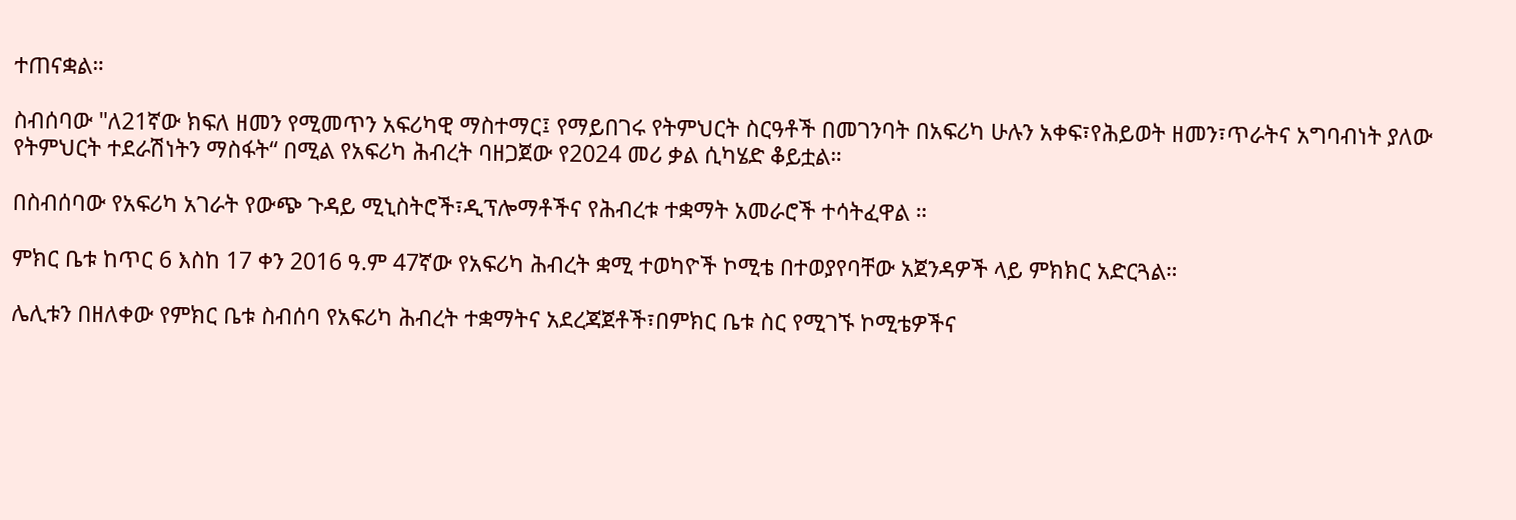ተጠናቋል።

ስብሰባው "ለ21ኛው ክፍለ ዘመን የሚመጥን አፍሪካዊ ማስተማር፤ የማይበገሩ የትምህርት ስርዓቶች በመገንባት በአፍሪካ ሁሉን አቀፍ፣የሕይወት ዘመን፣ጥራትና አግባብነት ያለው የትምህርት ተደራሽነትን ማስፋት“ በሚል የአፍሪካ ሕብረት ባዘጋጀው የ2024 መሪ ቃል ሲካሄድ ቆይቷል።

በስብሰባው የአፍሪካ አገራት የውጭ ጉዳይ ሚኒስትሮች፣ዲፕሎማቶችና የሕብረቱ ተቋማት አመራሮች ተሳትፈዋል ።

ምክር ቤቱ ከጥር 6 እስከ 17 ቀን 2016 ዓ.ም 47ኛው የአፍሪካ ሕብረት ቋሚ ተወካዮች ኮሚቴ በተወያየባቸው አጀንዳዎች ላይ ምክክር አድርጓል።

ሌሊቱን በዘለቀው የምክር ቤቱ ስብሰባ የአፍሪካ ሕብረት ተቋማትና አደረጃጀቶች፣በምክር ቤቱ ስር የሚገኙ ኮሚቴዎችና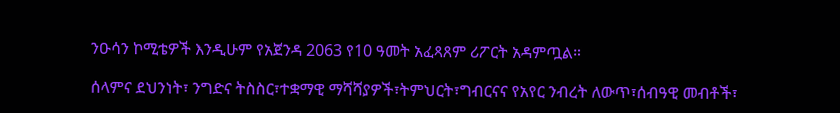ንዑሳን ኮሚቴዎች እንዲሁም የአጀንዳ 2063 የ10 ዓመት አፈጻጸም ሪፖርት አዳምጧል።

ሰላምና ደህንነት፣ ንግድና ትስስር፣ተቋማዊ ማሻሻያዎች፣ትምህርት፣ግብርናና የአየር ንብረት ለውጥ፣ሰብዓዊ መብቶች፣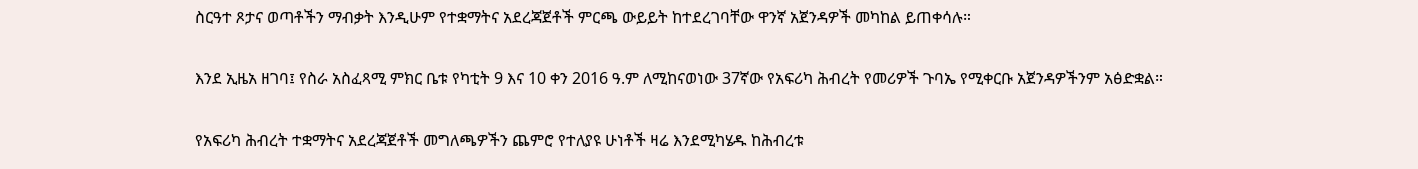ስርዓተ ጾታና ወጣቶችን ማብቃት እንዲሁም የተቋማትና አደረጃጀቶች ምርጫ ውይይት ከተደረገባቸው ዋንኛ አጀንዳዎች መካከል ይጠቀሳሉ።

እንደ ኢዜአ ዘገባ፤ የስራ አስፈጻሚ ምክር ቤቱ የካቲት 9 እና 10 ቀን 2016 ዓ.ም ለሚከናወነው 37ኛው የአፍሪካ ሕብረት የመሪዎች ጉባኤ የሚቀርቡ አጀንዳዎችንም አፅድቋል።

የአፍሪካ ሕብረት ተቋማትና አደረጃጀቶች መግለጫዎችን ጨምሮ የተለያዩ ሁነቶች ዛሬ እንደሚካሄዱ ከሕብረቱ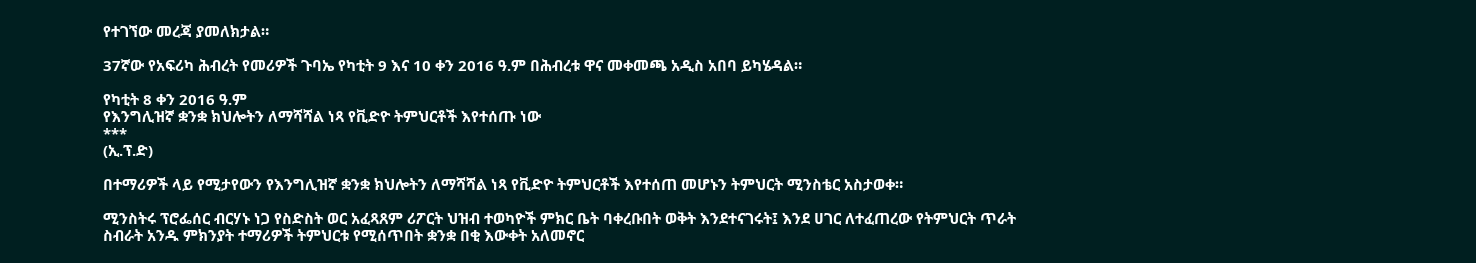የተገኘው መረጃ ያመለክታል።

37ኛው የአፍሪካ ሕብረት የመሪዎች ጉባኤ የካቲት 9 እና 10 ቀን 2016 ዓ.ም በሕብረቱ ዋና መቀመጫ አዲስ አበባ ይካሄዳል።

የካቲት 8 ቀን 2016 ዓ.ም
የእንግሊዝኛ ቋንቋ ክህሎትን ለማሻሻል ነጻ የቪድዮ ትምህርቶች እየተሰጡ ነው
***
(ኢ.ፕ.ድ)

በተማሪዎች ላይ የሚታየውን የእንግሊዝኛ ቋንቋ ክህሎትን ለማሻሻል ነጻ የቪድዮ ትምህርቶች እየተሰጠ መሆኑን ትምህርት ሚንስቴር አስታወቀ።

ሚንስትሩ ፕሮፌሰር ብርሃኑ ነጋ የስድስት ወር አፈጻጸም ሪፖርት ህዝብ ተወካዮች ምክር ቤት ባቀረቡበት ወቅት እንደተናገሩት፤ እንደ ሀገር ለተፈጠረው የትምህርት ጥራት ስብራት አንዱ ምክንያት ተማሪዎች ትምህርቱ የሚሰጥበት ቋንቋ በቂ እውቀት አለመኖር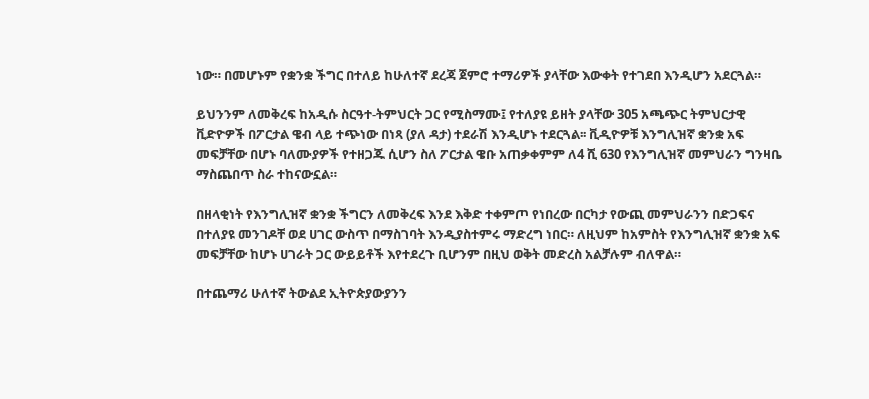ነው። በመሆኑም የቋንቋ ችግር በተለይ ከሁለተኛ ደረጃ ጀምሮ ተማሪዎች ያላቸው እውቀት የተገደበ እንዲሆን አደርጓል።

ይህንንም ለመቅረፍ ከአዲሱ ስርዓተ-ትምህርት ጋር የሚስማሙ፤ የተለያዩ ይዘት ያላቸው 305 አጫጭር ትምህርታዊ ቪድዮዎች በፖርታል ዌብ ላይ ተጭነው በነጻ (ያለ ዳታ) ተደራሽ እንዲሆኑ ተደርጓል፡፡ ቪዲዮዎቹ እንግሊዝኛ ቋንቋ አፍ መፍቻቸው በሆኑ ባለሙያዎች የተዘጋጁ ሲሆን ስለ ፖርታል ዌቡ አጠቃቀምም ለ4 ሺ 630 የእንግሊዝኛ መምህራን ግንዛቤ ማስጨበጥ ስራ ተከናውኗል።

በዘላቂነት የእንግሊዝኛ ቋንቋ ችግርን ለመቅረፍ እንደ እቅድ ተቀምጦ የነበረው በርካታ የውጪ መምህራንን በድጋፍና በተለያዩ መንገዶቸ ወደ ሀገር ውስጥ በማስገባት እንዲያስተምሩ ማድረግ ነበር። ለዚህም ከአምስት የእንግሊዝኛ ቋንቋ አፍ መፍቻቸው ከሆኑ ሀገራት ጋር ውይይቶች እየተደረጉ ቢሆንም በዚህ ወቅት መድረስ አልቻሉም ብለዋል።

በተጨማሪ ሁለተኛ ትውልደ ኢትዮጵያውያንን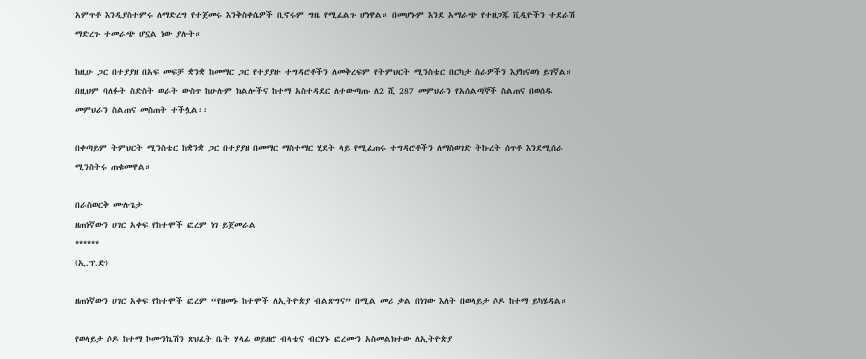አምጥቶ እንዲያስተምሩ ለማድረግ የተጀመሩ እንቅስቀሴዎች ቢኖሩም ግዜ የሚፈልጉ ሆነዋል። በመሆኑም እንደ አማራጭ የተዘጋጁ ቪዲዮችን ተደራሽ ማድረጉ ተመራጭ ሆኗል ነው ያሉት።

ከዚሁ ጋር በተያያዘ በአፍ መፍቻ ቋንቋ ከመማር ጋር የተያያዙ ተግዳሮቶችን ለመቅረፍም የትምህርት ሚንስቴር በርካታ ስራዎችን እያከናወነ ይገኛል። በዚህም ባለፉት ስድስት ወራት ውስጥ ከሁሉም ክልሎችና ከተማ አስተዳደር ለተውጣጡ ለ2 ሺ 287 መምህራን የአሰልጣኞች ስልጠና በወሰዱ መምህራን ስልጠና መስጠት ተችሏል፡፡

በቀጣይም ትምህርት ሚንስቴር ከቋንቋ ጋር በተያያዘ በመማር ማስተማር ሂደት ላይ የሚፈጠሩ ተግዳሮቶችን ለማስወገድ ትኩረት ሰጥቶ እንደሚሰራ ሚንስትሩ ጠቁመዋል።

በራስወርቅ ሙሉጌታ
ዘጠነኛውን ሀገር አቀፍ የከተሞች ፎረም ነገ ይጀመራል
******
(ኢ.ፕ.ድ)

ዘጠነኛውን ሀገር አቀፍ የከተሞች ፎረም “የዘመኑ ከተሞች ለኢትዮጵያ ብልጽግና” በሚል መሪ ቃል በነገው እለት በወላይታ ሶዶ ከተማ ይካሄዳል።

የወላይታ ሶዶ ከተማ ኮሙንኬሽን ጽህፈት ቤት ሃላፊ ወይዘሮ ብላቴና ብርሃኑ ፎረሙን አስመልክተው ለኢትዮጵያ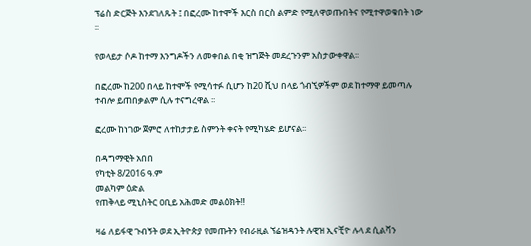ፕሬስ ድርጅት እንደገለጹት ፤ በፎረሙ ከተሞች እርስ በርስ ልምድ የሚለዋወጡበትና የሚተዋወቁበት ነው ፡፡

የወላይታ ሶዶ ከተማ እንግዶችን ለመቀበል በቂ ዝግጅት መደረጉንም አስታውቀዋል፡፡

በፎረሙ ከ200 በላይ ከተሞች የሚሳተፉ ሲሆን ከ20 ሺህ በላይ ጎብኚዎችም ወደ ከተማዋ ይመጣሉ ተብሎ ይጠበቃልም ሲሉ ተናግረዋል ፡፡

ፎረሙ ከነገው ጀምሮ ለተከታታይ ስምንት ቀናት የሚካሄድ ይሆናል፡፡

በዳግማዊት አበበ
የካቲት 8/2016 ዓ.ም
መልካም ዕድል
የጠቅላይ ሚኒስትር ዐቢይ አሕመድ መልዕክት‼

ዛሬ ለይፋዊ ጉብኝት ወደ ኢትዮጵያ የመጡትን የብራዚል ኘሬዝዳንት ሉዊዝ ኢናቺዮ ሉላ ደ ሲልቫን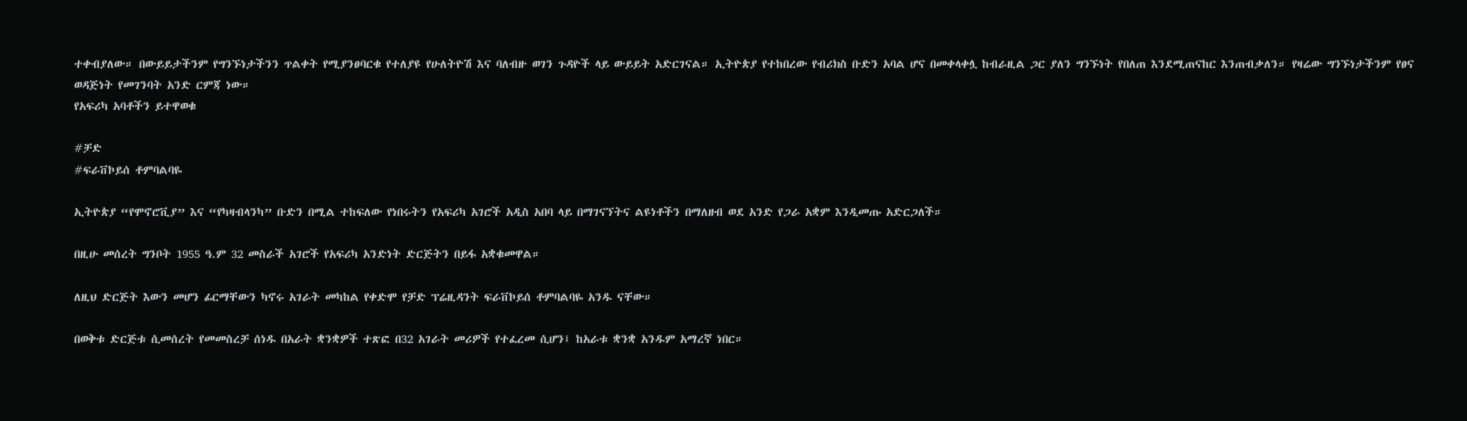ተቀብያለው። በውይይታችንም የግንኙነታችንን ጥልቀት የሚያንፀባርቁ የተለያዩ የሁለትዮሽ እና ባለብዙ ወገን ጉዳዮች ላይ ውይይት አድርገናል። ኢትዮጵያ የተከበረው የብሪክስ ቡድን አባል ሆና በመቀላቀሏ ከብራዚል ጋር ያለን ግንኙነት የበለጠ እንደሚጠናከር እንጠብቃለን። የዛሬው ግንኙነታችንም የፀና ወዳጅነት የመገንባት አንድ ርምጃ ነው።
የአፍሪካ አባቶችን ይተዋወቁ

#ቻድ
#ፍራቨኮይሰ ቶምባልባዬ

ኢትዮጵያ “የሞኖሮቪያ” እና “የካዛብላንካ” ቡድን በሚል ተከፍለው የነበሩትን የአፍሪካ አገሮች አዲስ አበባ ላይ በማገናኘትና ልዩነቶችን በማለዘብ ወደ አንድ የጋራ አቋም እንዲመጡ አድርጋለች።

በዚሁ መሰረት ግንቦት 1955 ዓ.ም 32 መስራች አገሮች የአፍሪካ አንድነት ድርጅትን በይፋ አቋቁመዋል።

ለዚህ ድርጅት እውን መሆን ፊርማቸውን ካኖሩ አገራት መካከል የቀድሞ የቻድ ፕሬዚዳንት ፍራቨኮይሰ ቶምባልባዬ አንዱ ናቸው።

በወቅቱ ድርጅቱ ሲመሰረት የመመስረቻ ሰነዱ በአራት ቋንቋዎች ተጽፎ በ32 አገራት መሪዎች የተፈረመ ሲሆን፤ ከአራቱ ቋንቋ አንዱም አማረኛ ነበር።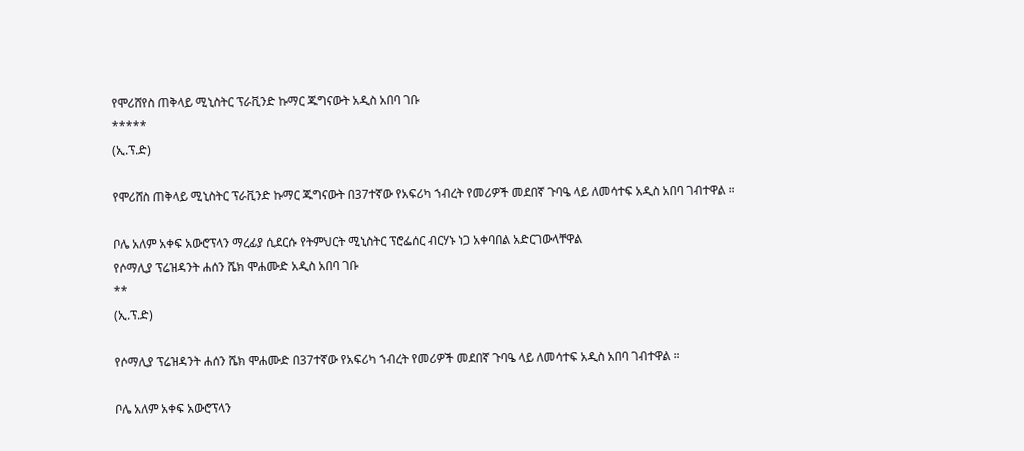የሞሪሸየስ ጠቅላይ ሚኒስትር ፕራቪንድ ኩማር ጁግናውት አዲስ አበባ ገቡ
*****
(ኢ.ፕ.ድ)

የሞሪሸስ ጠቅላይ ሚኒስትር ፕራቪንድ ኩማር ጁግናውት በ37ተኛው የአፍሪካ ኀብረት የመሪዎች መደበኛ ጉባዔ ላይ ለመሳተፍ አዲስ አበባ ገብተዋል ።

ቦሌ አለም አቀፍ አውሮፕላን ማረፊያ ሲደርሱ የትምህርት ሚኒስትር ፕሮፌሰር ብርሃኑ ነጋ አቀባበል አድርገውላቸዋል
የሶማሊያ ፕሬዝዳንት ሐሰን ሼክ ሞሐሙድ አዲስ አበባ ገቡ
**
(ኢ.ፕ.ድ)

የሶማሊያ ፕሬዝዳንት ሐሰን ሼክ ሞሐሙድ በ37ተኛው የአፍሪካ ኀብረት የመሪዎች መደበኛ ጉባዔ ላይ ለመሳተፍ አዲስ አበባ ገብተዋል ።

ቦሌ አለም አቀፍ አውሮፕላን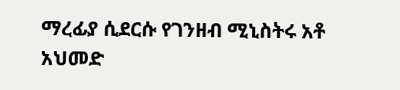ማረፊያ ሲደርሱ የገንዘብ ሚኒስትሩ አቶ አህመድ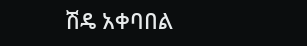ሽዴ አቀባበል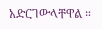አድርገውላቸዋል ።